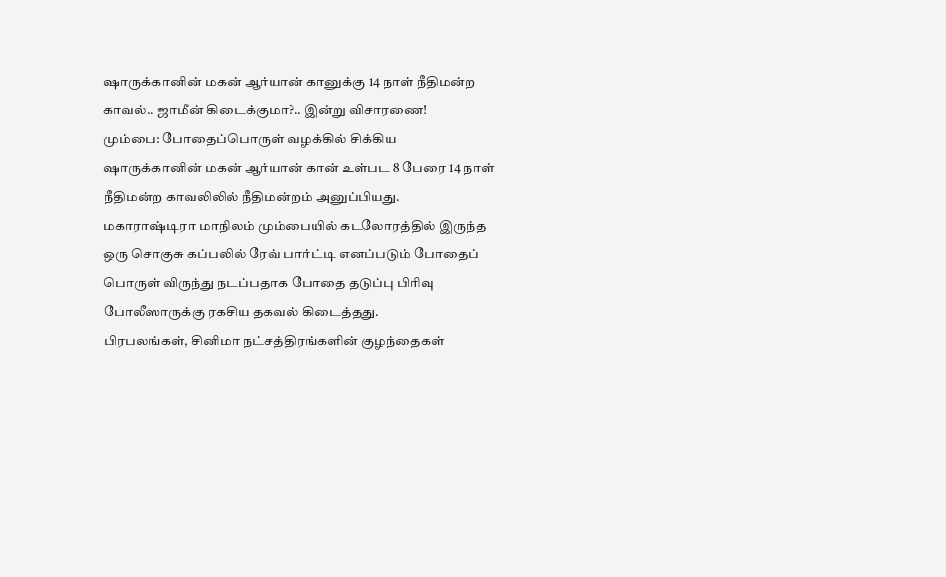ஷாருக்கானின் மகன் ஆர்யான் கானுக்கு 14 நாள் நீதிமன்ற காவல்.. ஜாமீன் கிடைக்குமா?.. இன்று விசாரணை!
மும்பை: போதைப்பொருள் வழக்கில் சிக்கிய ஷாருக்கானின் மகன் ஆர்யான் கான் உள்பட 8 பேரை 14 நாள் நீதிமன்ற காவலிலில் நீதிமன்றம் அனுப்பியது. மகாராஷ்டிரா மாநிலம் மும்பையில் கடலோரத்தில் இருந்த ஒரு சொகுசு கப்பலில் ரேவ் பார்ட்டி எனப்படும் போதைப் பொருள் விருந்து நடப்பதாக போதை தடுப்பு பிரிவு போலீஸாருக்கு ரகசிய தகவல் கிடைத்தது.
பிரபலங்கள், சினிமா நட்சத்திரங்களின் குழந்தைகள்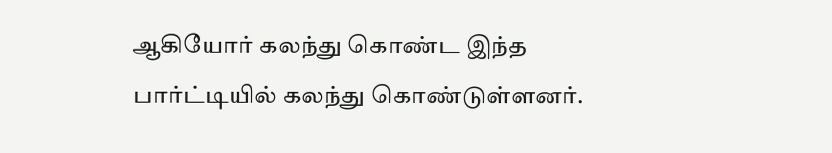ஆகியோர் கலந்து கொண்ட இந்த பார்ட்டியில் கலந்து கொண்டுள்ளனர்.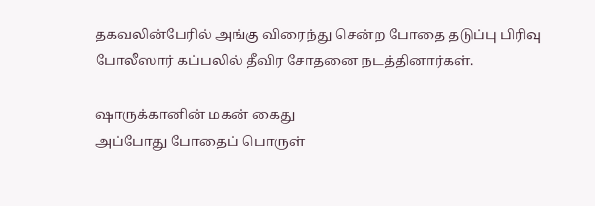தகவலின்பேரில் அங்கு விரைந்து சென்ற போதை தடுப்பு பிரிவு போலீஸார் கப்பலில் தீவிர சோதனை நடத்தினார்கள்.

ஷாருக்கானின் மகன் கைது
அப்போது போதைப் பொருள்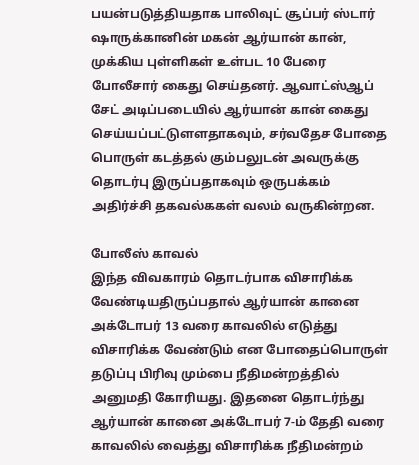பயன்படுத்தியதாக பாலிவுட் சூப்பர் ஸ்டார் ஷாருக்கானின் மகன் ஆர்யான் கான், முக்கிய புள்ளிகள் உள்பட 10 பேரை போலீசார் கைது செய்தனர். ஆவாட்ஸ்ஆப் சேட் அடிப்படையில் ஆர்யான் கான் கைது செய்யப்பட்டுளளதாகவும், சர்வதேச போதை பொருள் கடத்தல் கும்பலுடன் அவருக்கு தொடர்பு இருப்பதாகவும் ஒருபக்கம் அதிர்ச்சி தகவல்ககள் வலம் வருகின்றன.

போலீஸ் காவல்
இந்த விவகாரம் தொடர்பாக விசாரிக்க வேண்டியதிருப்பதால் ஆர்யான் கானை அக்டோபர் 13 வரை காவலில் எடுத்து விசாரிக்க வேண்டும் என போதைப்பொருள் தடுப்பு பிரிவு மும்பை நீதிமன்றத்தில் அனுமதி கோரியது. இதனை தொடர்ந்து ஆர்யான் கானை அக்டோபர் 7-ம் தேதி வரை காவலில் வைத்து விசாரிக்க நீதிமன்றம்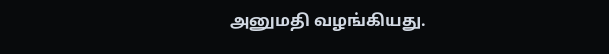அனுமதி வழங்கியது.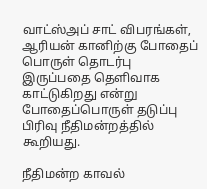வாட்ஸ்அப் சாட் விபரங்கள், ஆரியன் கானிற்கு போதைப் பொருள் தொடர்பு இருப்பதை தெளிவாக காட்டுகிறது என்று போதைப்பொருள் தடுப்பு பிரிவு நீதிமன்றத்தில் கூறியது.

நீதிமன்ற காவல்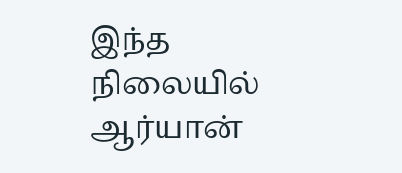இந்த நிலையில் ஆர்யான்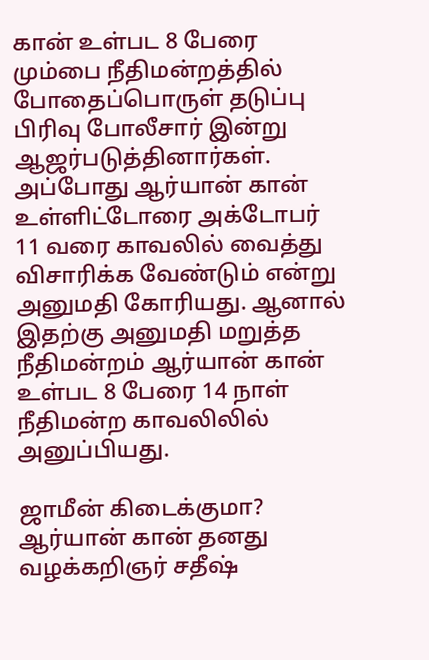கான் உள்பட 8 பேரை மும்பை நீதிமன்றத்தில் போதைப்பொருள் தடுப்பு பிரிவு போலீசார் இன்று ஆஜர்படுத்தினார்கள். அப்போது ஆர்யான் கான் உள்ளிட்டோரை அக்டோபர் 11 வரை காவலில் வைத்து விசாரிக்க வேண்டும் என்று அனுமதி கோரியது. ஆனால் இதற்கு அனுமதி மறுத்த நீதிமன்றம் ஆர்யான் கான் உள்பட 8 பேரை 14 நாள் நீதிமன்ற காவலிலில் அனுப்பியது.

ஜாமீன் கிடைக்குமா?
ஆர்யான் கான் தனது வழக்கறிஞர் சதீஷ்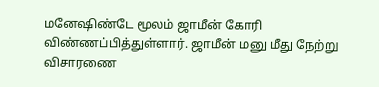மனேஷிண்டே மூலம் ஜாமீன் கோரி விண்ணப்பித்துள்ளார். ஜாமீன் மனு மீது நேற்று விசாரணை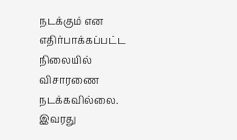நடக்கும் என எதிர்பாக்கப்பட்ட நிலையில் விசாரணை நடக்கவில்லை. இவரது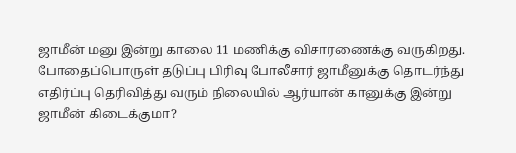ஜாமீன் மனு இன்று காலை 11 மணிக்கு விசாரணைக்கு வருகிறது. போதைப்பொருள் தடுப்பு பிரிவு போலீசார் ஜாமீனுக்கு தொடர்ந்து எதிர்ப்பு தெரிவித்து வரும் நிலையில் ஆர்யான் கானுக்கு இன்று ஜாமீன் கிடைக்குமா?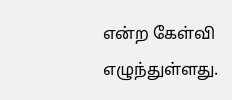என்ற கேள்வி எழுந்துள்ளது.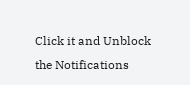Click it and Unblock the Notifications